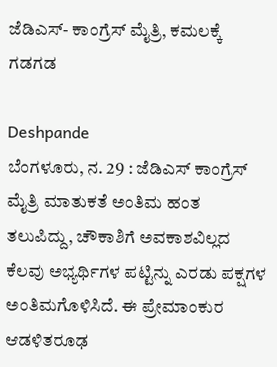ಜೆಡಿಎಸ್- ಕಾಂಗ್ರೆಸ್ ಮೈತ್ರಿ, ಕಮಲಕ್ಕೆ ಗಡಗಡ

Deshpande
ಬೆಂಗಳೂರು, ನ. 29 : ಜೆಡಿಎಸ್ ಕಾಂಗ್ರೆಸ್ ಮೈತ್ರಿ ಮಾತುಕತೆ ಅಂತಿಮ ಹಂತ ತಲುಪಿದ್ದು, ಚೌಕಾಶಿಗೆ ಅವಕಾಶವಿಲ್ಲದ ಕೆಲವು ಅಭ್ಯರ್ಥಿಗಳ ಪಟ್ಟಿನ್ನು ಎರಡು ಪಕ್ಷಗಳ ಅಂತಿಮಗೊಳಿಸಿದೆ. ಈ ಪ್ರೇಮಾಂಕುರ ಆಡಳಿತರೂಢ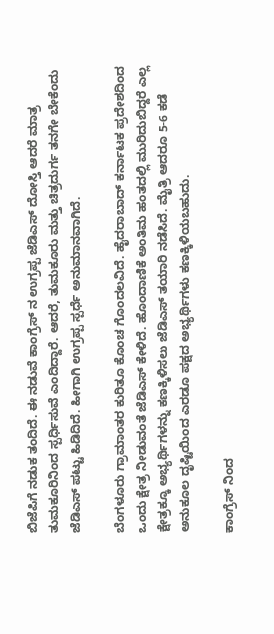ಬಿಜೆಪಿಗೆ ನಡುಕ ತಂದಿದೆ. ಈ ನಡುವೆ ಕಾಂಗ್ರೆಸ್ ನ ಉಗ್ರಪ್ಪ ಜೆಡಿಎಸ್ ದೋಸ್ತಿ ಆದರೆ ಮಾತ್ರ ತುಮಕೂರಿನಿಂದ ಸ್ಪರ್ಧಿಸುವೆ ಎಂದಿದ್ದಾರೆ. ಆದರೆ, ತುಮಕೂರು ಮತ್ತು ಚಿತ್ರದುರ್ಗ ತನಗೇ ಬೇಕೆಂದು ಜೆಡಿಎಸ್ ಪಟ್ಟು ಹಿಡಿದಿದೆ. ಹೀಗಾಗಿ ಉಗ್ರಪ್ಪ ಸ್ಪರ್ಧೆ ಅನುಮಾನವಾಗಿದೆ.

ಬೆಂಗಳೂರು ಗ್ರಾಮಾಂತರ ಕುರಿತೂ ಕೊಂಚ ಗೊಂದಲವಿದೆ. ಹೈದರಾಬಾದ್ ಕರ್ನಾಟಕ ಪ್ರದೇಶದಿಂದ ಒಂದು ಕ್ಷೇತ್ರ ನೀಡುವಂತೆ ಜೆಡಿಎಸ್ ಕೇಳಿದೆ. ಹೊಂದಾಣಿಕೆ ಅಂತಿಮ ಹಂತದಲ್ಲಿ ಮುರಿದುಬಿದ್ದರೆ ಎಲ್ಲ ಕ್ಷೇತ್ರಕ್ಕೂ ಅಭ್ಯರ್ಥಿಗಳನ್ನು ಕಣಕ್ಕಿಳಿಸಲು ಜೆಡಿಎಸ್ ತಯಾರಿ ನಡೆಸಿದೆ. ಮೈತ್ರಿ ಆದರೂ 5-6 ಕಡೆ ಅನುಕೂಲ ದೃಷ್ಟಿಯಿಂದ ಎರಡೂ ಪಕ್ಷದ ಅಭ್ಯರ್ಥಿಗಳು ಕಣಕ್ಕಿಳಿಯಬಹುದು.

ಕಾಂಗ್ರೆಸ್ ನಿಂದ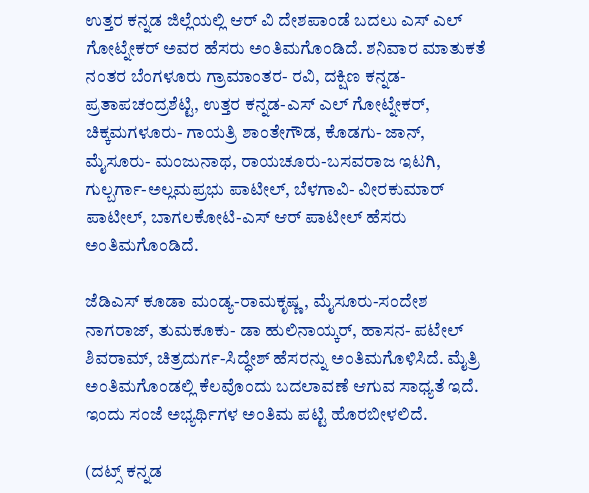ಉತ್ತರ ಕನ್ನಡ ಜಿಲ್ಲೆಯಲ್ಲಿ ಆರ್ ವಿ ದೇಶಪಾಂಡೆ ಬದಲು ಎಸ್ ಎಲ್ ಗೋಟ್ನೇಕರ್ ಅವರ ಹೆಸರು ಅಂತಿಮಗೊಂಡಿದೆ. ಶನಿವಾರ ಮಾತುಕತೆ ನಂತರ ಬೆಂಗಳೂರು ಗ್ರಾಮಾಂತರ- ರವಿ, ದಕ್ಷಿಣ ಕನ್ನಡ- ಪ್ರತಾಪಚಂದ್ರಶೆಟ್ಟಿ, ಉತ್ತರ ಕನ್ನಡ-ಎಸ್ ಎಲ್ ಗೋಟ್ನೇಕರ್, ಚಿಕ್ಕಮಗಳೂರು- ಗಾಯತ್ರಿ ಶಾಂತೇಗೌಡ, ಕೊಡಗು- ಜಾನ್, ಮೈಸೂರು- ಮಂಜುನಾಥ, ರಾಯಚೂರು-ಬಸವರಾಜ ಇಟಗಿ, ಗುಲ್ಬರ್ಗಾ-ಅಲ್ಲಮಪ್ರಭು ಪಾಟೀಲ್, ಬೆಳಗಾವಿ- ವೀರಕುಮಾರ್ ಪಾಟೀಲ್, ಬಾಗಲಕೋಟಿ-ಎಸ್ ಆರ್ ಪಾಟೀಲ್ ಹೆಸರು ಅಂತಿಮಗೊಂಡಿದೆ.

ಜೆಡಿಎಸ್ ಕೂಡಾ ಮಂಡ್ಯ-ರಾಮಕೃಷ್ಣ, ಮೈಸೂರು-ಸಂದೇಶ ನಾಗರಾಜ್, ತುಮಕೂಕು- ಡಾ ಹುಲಿನಾಯ್ಕರ್, ಹಾಸನ- ಪಟೇಲ್ ಶಿವರಾಮ್, ಚಿತ್ರದುರ್ಗ-ಸಿದ್ಧೇಶ್ ಹೆಸರನ್ನು ಅಂತಿಮಗೊಳಿಸಿದೆ. ಮೈತ್ರಿ ಅಂತಿಮಗೊಂಡಲ್ಲಿ ಕೆಲವೊಂದು ಬದಲಾವಣೆ ಆಗುವ ಸಾಧ್ಯತೆ ಇದೆ. ಇಂದು ಸಂಜೆ ಅಭ್ಯರ್ಥಿಗಳ ಅಂತಿಮ ಪಟ್ಟಿ ಹೊರಬೀಳಲಿದೆ.

(ದಟ್ಸ್ ಕನ್ನಡ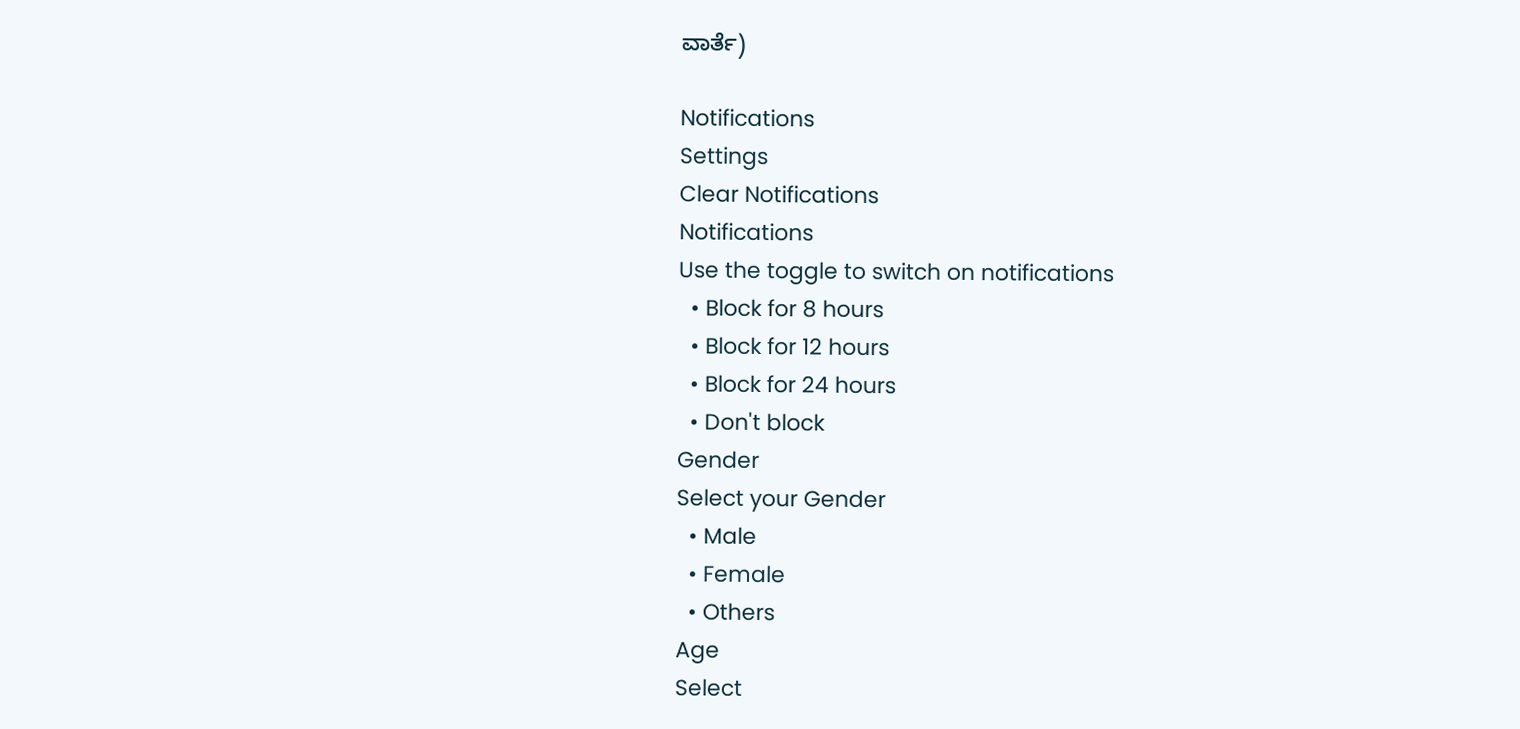ವಾರ್ತೆ)

Notifications
Settings
Clear Notifications
Notifications
Use the toggle to switch on notifications
  • Block for 8 hours
  • Block for 12 hours
  • Block for 24 hours
  • Don't block
Gender
Select your Gender
  • Male
  • Female
  • Others
Age
Select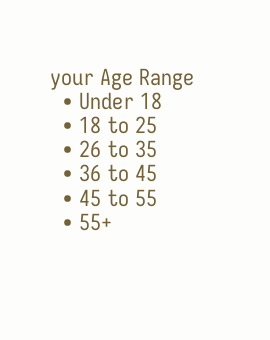your Age Range
  • Under 18
  • 18 to 25
  • 26 to 35
  • 36 to 45
  • 45 to 55
  • 55+